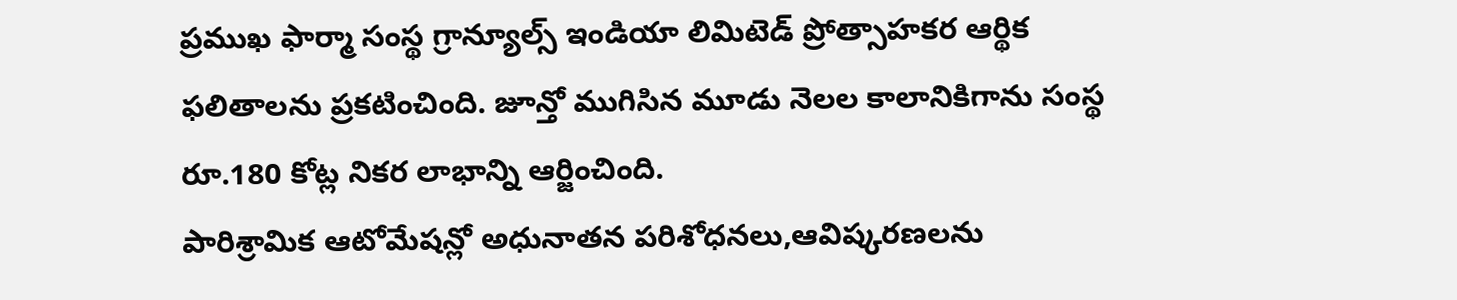ప్రముఖ ఫార్మా సంస్థ గ్రాన్యూల్స్ ఇండియా లిమిటెడ్ ప్రోత్సాహకర ఆర్థిక ఫలితాలను ప్రకటించింది. జూన్తో ముగిసిన మూడు నెలల కాలానికిగాను సంస్థ రూ.180 కోట్ల నికర లాభాన్ని ఆర్జించింది.
పారిశ్రామిక ఆటోమేషన్లో అధునాతన పరిశోధనలు,ఆవిష్కరణలను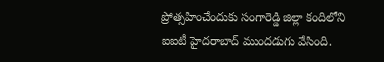ప్రోత్సహించేందుకు సంగారెడ్డి జిల్లా కందిలోని ఐఐటీ హైదరాబాద్ ముందడుగు వేసింది.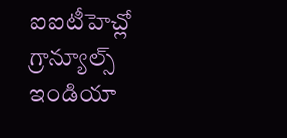ఐఐటీహెచ్లో గ్రాన్యూల్స్ ఇండియా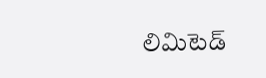లిమిటెడ్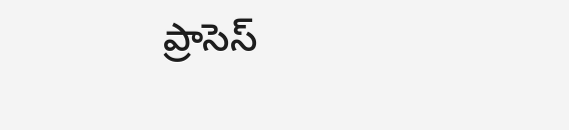ప్రాసెస్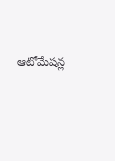ఆటోమేషన్ల